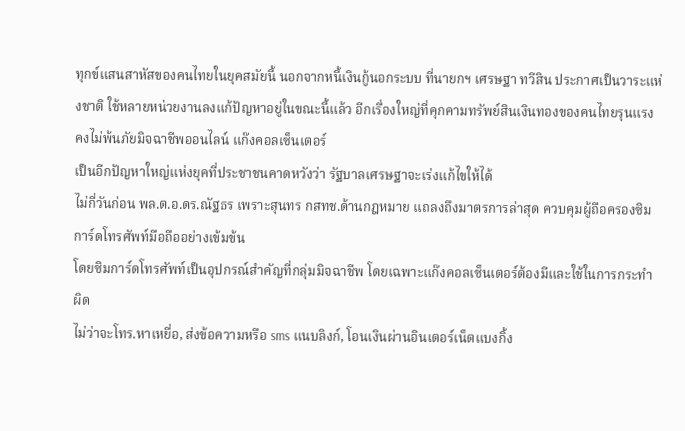ทุกข์แสนสาหัสของคนไทยในยุคสมัยนี้ นอกจากหนี้เงินกู้นอกระบบ ที่นายกฯ เศรษฐา ทวีสิน ประกาศเป็นวาระแห่งชาติ ใช้หลายหน่วยงานลงแก้ปัญหาอยู่ในขณะนี้แล้ว อีกเรื่องใหญ่ที่คุกคามทรัพย์สินเงินทองของคนไทยรุนแรง คงไม่พ้นภัยมิจฉาชีพออนไลน์ แก๊งคอลเซ็นเตอร์
เป็นอีกปัญหาใหญ่แห่งยุคที่ประชาชนคาดหวังว่า รัฐบาลเศรษฐาจะเร่งแก้ไขให้ได้
ไม่กี่วันก่อน พล.ต.อ.ดร.ณัฐธร เพราะสุนทร กสทช.ด้านกฎหมาย แถลงถึงมาตรการล่าสุด ควบคุมผู้ถือครองซิมการ์ดโทรศัพท์มือถืออย่างเข้มข้น
โดยซิมการ์ดโทรศัพท์เป็นอุปกรณ์สำคัญที่กลุ่มมิจฉาชีพ โดยเฉพาะแก๊งคอลเซ็นเตอร์ต้องมีและใช้ในการกระทำผิด
ไม่ว่าจะโทร.หาเหยื่อ, ส่งข้อความหรือ sms แนบลิงก์, โอนเงินผ่านอินเตอร์เน็ตแบงกิ้ง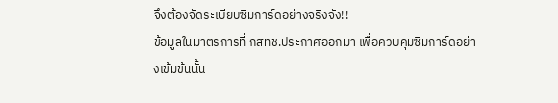จึงต้องจัดระเบียบซิมการ์ดอย่างจริงจัง!!
ข้อมูลในมาตรการที่ กสทช.ประกาศออกมา เพื่อควบคุมซิมการ์ดอย่างเข้มข้นนั้น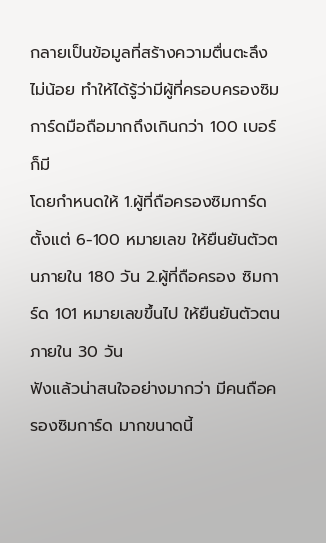กลายเป็นข้อมูลที่สร้างความตื่นตะลึงไม่น้อย ทำให้ได้รู้ว่ามีผู้ที่ครอบครองซิมการ์ดมือถือมากถึงเกินกว่า 100 เบอร์ก็มี
โดยกำหนดให้ 1.ผู้ที่ถือครองซิมการ์ดตั้งแต่ 6-100 หมายเลข ให้ยืนยันตัวตนภายใน 180 วัน 2.ผู้ที่ถือครอง ซิมการ์ด 101 หมายเลขขึ้นไป ให้ยืนยันตัวตนภายใน 30 วัน
ฟังแล้วน่าสนใจอย่างมากว่า มีคนถือครองซิมการ์ด มากขนาดนี้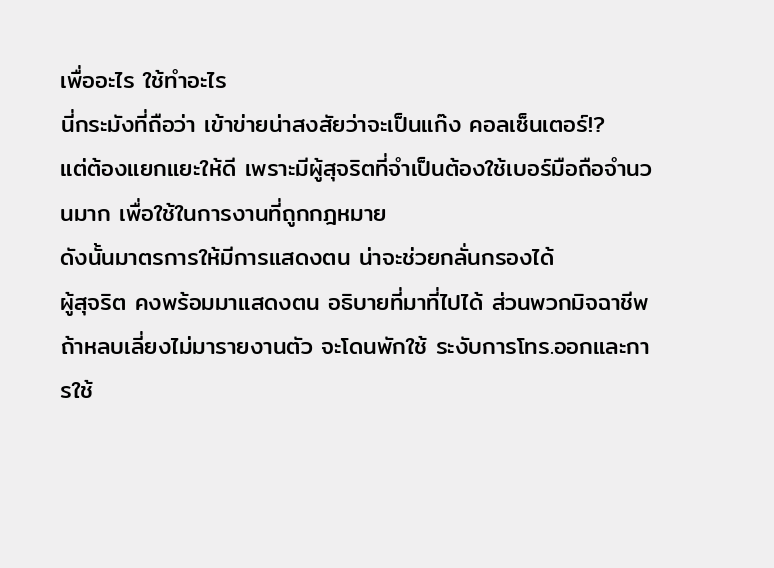เพื่ออะไร ใช้ทำอะไร
นี่กระมังที่ถือว่า เข้าข่ายน่าสงสัยว่าจะเป็นแก๊ง คอลเซ็นเตอร์!?
แต่ต้องแยกแยะให้ดี เพราะมีผู้สุจริตที่จำเป็นต้องใช้เบอร์มือถือจำนวนมาก เพื่อใช้ในการงานที่ถูกกฎหมาย
ดังนั้นมาตรการให้มีการแสดงตน น่าจะช่วยกลั่นกรองได้
ผู้สุจริต คงพร้อมมาแสดงตน อธิบายที่มาที่ไปได้ ส่วนพวกมิจฉาชีพ ถ้าหลบเลี่ยงไม่มารายงานตัว จะโดนพักใช้ ระงับการโทร.ออกและการใช้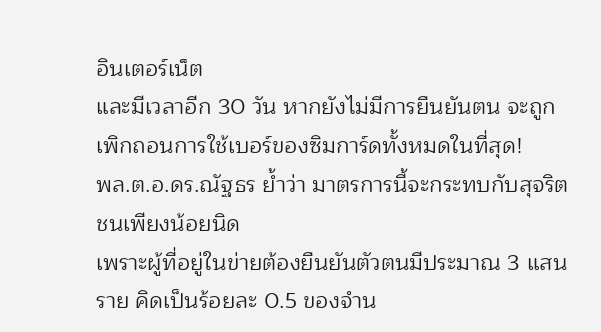อินเตอร์เน็ต
และมีเวลาอีก 30 วัน หากยังไม่มีการยืนยันตน จะถูกเพิกถอนการใช้เบอร์ของซิมการ์ดทั้งหมดในที่สุด!
พล.ต.อ.ดร.ณัฐธร ย้ำว่า มาตรการนี้จะกระทบกับสุจริตชนเพียงน้อยนิด
เพราะผู้ที่อยู่ในข่ายต้องยืนยันตัวตนมีประมาณ 3 แสนราย คิดเป็นร้อยละ 0.5 ของจำน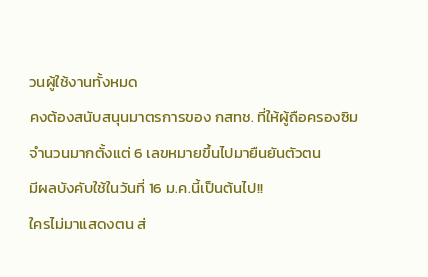วนผู้ใช้งานทั้งหมด
คงต้องสนับสนุนมาตรการของ กสทช. ที่ให้ผู้ถือครองซิมจำนวนมากตั้งแต่ 6 เลขหมายขึ้นไปมายืนยันตัวตน
มีผลบังคับใช้ในวันที่ 16 ม.ค.นี้เป็นต้นไป!!
ใครไม่มาแสดงตน ส่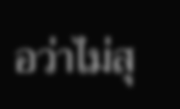อว่าไม่สุ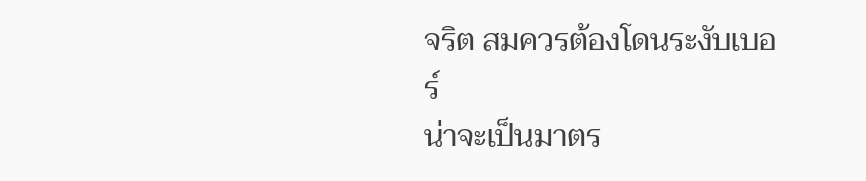จริต สมควรต้องโดนระงับเบอร์
น่าจะเป็นมาตร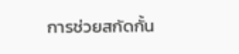การช่วยสกัดกั้น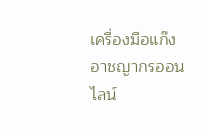เครื่องมือแก๊งอาชญากรออนไลน์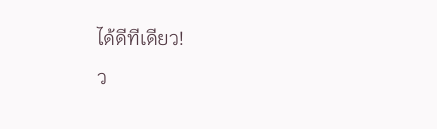ได้ดีทีเดียว!
ว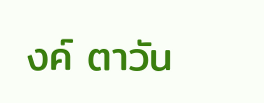งค์ ตาวัน